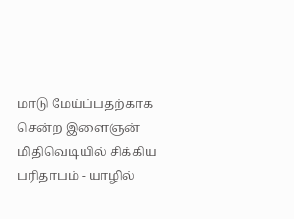மாடு மேய்ப்பதற்காக சென்ற இளைஞன் மிதிவெடியில் சிக்கிய பரிதாபம் - யாழில்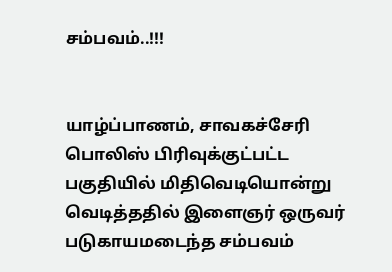சம்பவம்..!!!


யாழ்ப்பாணம், சாவகச்சேரி பொலிஸ் பிரிவுக்குட்பட்ட பகுதியில் மிதிவெடியொன்று வெடித்ததில் இளைஞர் ஒருவர் படுகாயமடைந்த சம்பவம்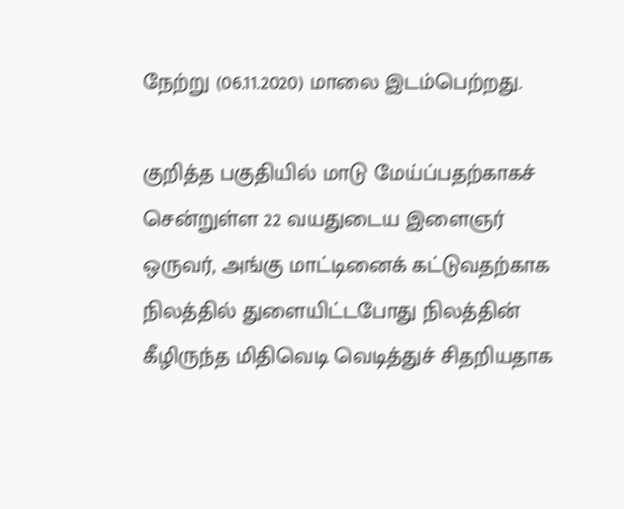நேற்று (06.11.2020) மாலை இடம்பெற்றது.

குறித்த பகுதியில் மாடு மேய்ப்பதற்காகச் சென்றுள்ள 22 வயதுடைய இளைஞர் ஒருவர், அங்கு மாட்டினைக் கட்டுவதற்காக நிலத்தில் துளையிட்டபோது நிலத்தின் கீழிருந்த மிதிவெடி வெடித்துச் சிதறியதாக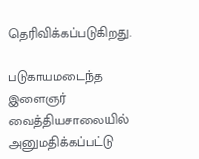தெரிவிக்கப்படுகிறது.

படுகாயமடைந்த இளைஞர் வைத்தியசாலையில் அனுமதிக்கப்பட்டு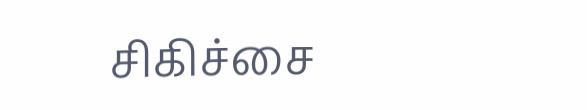சிகிச்சை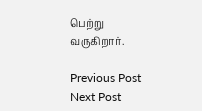பெற்று வருகிறார்.

Previous Post Next Post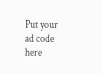Put your ad code here